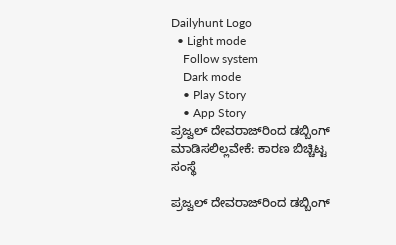Dailyhunt Logo
  • Light mode
    Follow system
    Dark mode
    • Play Story
    • App Story
ಪ್ರಜ್ವಲ್ ದೇವರಾಜ್‌ರಿಂದ ಡಬ್ಬಿಂಗ್ ಮಾಡಿಸಲಿಲ್ಲವೇಕೆ: ಕಾರಣ ಬಿಚ್ಚಿಟ್ಟ ಸಂಸ್ಥೆ

ಪ್ರಜ್ವಲ್ ದೇವರಾಜ್‌ರಿಂದ ಡಬ್ಬಿಂಗ್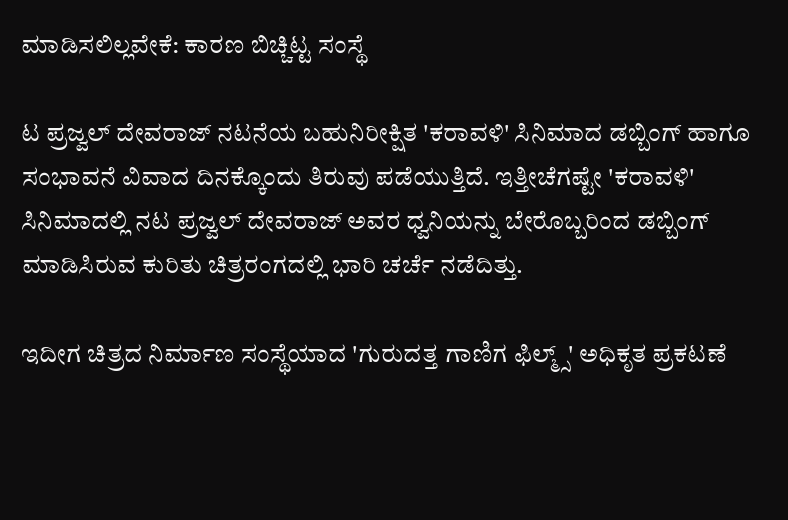ಮಾಡಿಸಲಿಲ್ಲವೇಕೆ: ಕಾರಣ ಬಿಚ್ಚಿಟ್ಟ ಸಂಸ್ಥೆ

ಟ ಪ್ರಜ್ವಲ್ ದೇವರಾಜ್ ನಟನೆಯ ಬಹುನಿರೀಕ್ಷಿತ 'ಕರಾವಳಿ' ಸಿನಿಮಾದ ಡಬ್ಬಿಂಗ್ ಹಾಗೂ ಸಂಭಾವನೆ ವಿವಾದ ದಿನಕ್ಕೊಂದು ತಿರುವು ಪಡೆಯುತ್ತಿದೆ. ಇತ್ತೀಚೆಗಷ್ಟೇ 'ಕರಾವಳಿ' ಸಿನಿಮಾದಲ್ಲಿ ನಟ ಪ್ರಜ್ವಲ್ ದೇವರಾಜ್ ಅವರ ಧ್ವನಿಯನ್ನು ಬೇರೊಬ್ಬರಿಂದ ಡಬ್ಬಿಂಗ್ ಮಾಡಿಸಿರುವ ಕುರಿತು ಚಿತ್ರರಂಗದಲ್ಲಿ ಭಾರಿ ಚರ್ಚೆ ನಡೆದಿತ್ತು.

ಇದೀಗ ಚಿತ್ರದ ನಿರ್ಮಾಣ ಸಂಸ್ಥೆಯಾದ 'ಗುರುದತ್ತ ಗಾಣಿಗ ಫಿಲ್ಮ್ಸ್' ಅಧಿಕೃತ ಪ್ರಕಟಣೆ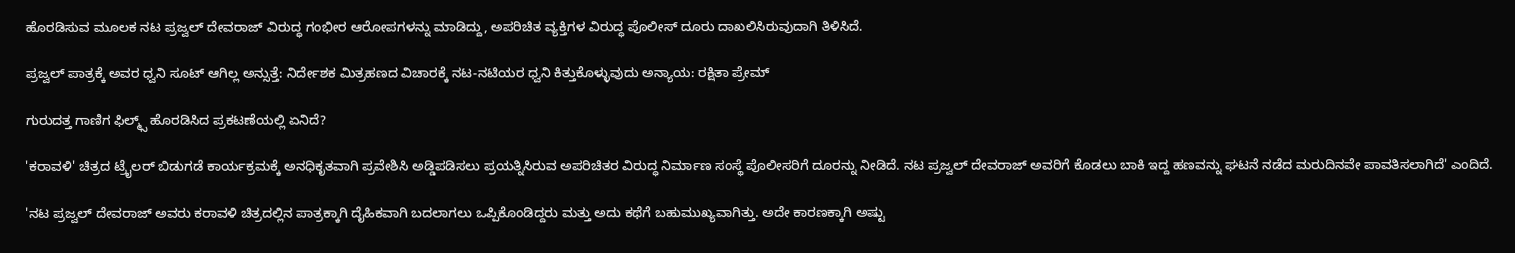ಹೊರಡಿಸುವ ಮೂಲಕ ನಟ ಪ್ರಜ್ವಲ್ ದೇವರಾಜ್ ವಿರುದ್ಧ ಗಂಭೀರ ಆರೋಪಗಳನ್ನು ಮಾಡಿದ್ದು, ಅಪರಿಚಿತ ವ್ಯಕ್ತಿಗಳ ವಿರುದ್ಧ ಪೊಲೀಸ್ ದೂರು ದಾಖಲಿಸಿರುವುದಾಗಿ ತಿಳಿಸಿದೆ.

ಪ್ರಜ್ವಲ್ ಪಾತ್ರಕ್ಕೆ ಅವರ ಧ್ವನಿ ಸೂಟ್ ಆಗಿಲ್ಲ ಅನ್ಸುತ್ತೆ: ನಿರ್ದೇಶಕ ಮಿತ್ರಹಣದ ವಿಚಾರಕ್ಕೆ ನಟ-ನಟಿಯರ ಧ್ವನಿ ಕಿತ್ತುಕೊಳ್ಳುವುದು ಅನ್ಯಾಯ: ರಕ್ಷಿತಾ ಪ್ರೇಮ್

ಗುರುದತ್ತ ಗಾಣಿಗ ಫಿಲ್ಮ್ಸ್ ಹೊರಡಿಸಿದ ಪ್ರಕಟಣೆಯಲ್ಲಿ ಏನಿದೆ?

'ಕರಾವಳಿ' ಚಿತ್ರದ ಟ್ರೈಲ‌ರ್ ಬಿಡುಗಡೆ ಕಾರ್ಯಕ್ರಮಕ್ಕೆ ಅನಧಿಕೃತವಾಗಿ ಪ್ರವೇಶಿಸಿ ಅಡ್ಡಿಪಡಿಸಲು ಪ್ರಯತ್ನಿಸಿರುವ ಅಪರಿಚಿತರ ವಿರುದ್ಧ ನಿರ್ಮಾಣ ಸಂಸ್ಥೆ ಪೊಲೀಸರಿಗೆ ದೂರನ್ನು ನೀಡಿದೆ. ನಟ ಪ್ರಜ್ವಲ್ ದೇವರಾಜ್ ಅವರಿಗೆ ಕೊಡಲು ಬಾಕಿ ಇದ್ದ ಹಣವನ್ನು ಘಟನೆ ನಡೆದ ಮರುದಿನವೇ ಪಾವತಿಸಲಾಗಿದೆ' ಎಂದಿದೆ.

'ನಟ ಪ್ರಜ್ವಲ್ ದೇವರಾಜ್ ಅವರು ಕರಾವಳಿ ಚಿತ್ರದಲ್ಲಿನ ಪಾತ್ರಕ್ಕಾಗಿ ದೈಹಿಕವಾಗಿ ಬದಲಾಗಲು ಒಪ್ಪಿಕೊಂಡಿದ್ದರು ಮತ್ತು ಅದು ಕಥೆಗೆ ಬಹುಮುಖ್ಯವಾಗಿತ್ತು. ಅದೇ ಕಾರಣಕ್ಕಾಗಿ ಅಷ್ಟು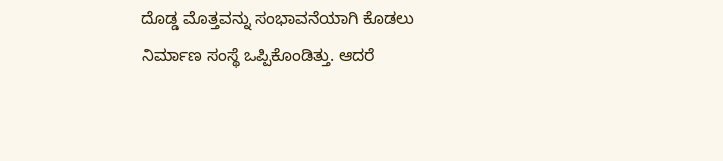ದೊಡ್ಡ ಮೊತ್ತವನ್ನು ಸಂಭಾವನೆಯಾಗಿ ಕೊಡಲು ನಿರ್ಮಾಣ ಸಂಸ್ಥೆ ಒಪ್ಪಿಕೊಂಡಿತ್ತು. ಆದರೆ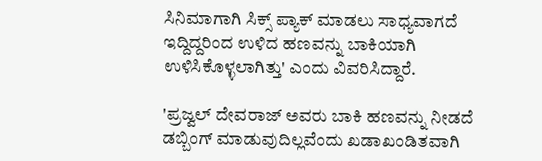ಸಿನಿಮಾಗಾಗಿ ಸಿಕ್ಸ್ ಪ್ಯಾಕ್‌ ಮಾಡಲು ಸಾಧ್ಯವಾಗದೆ ಇದ್ದಿದ್ದರಿಂದ ಉಳಿದ ಹಣವನ್ನು ಬಾಕಿಯಾಗಿ ಉಳಿಸಿಕೊಳ್ಳಲಾಗಿತ್ತು' ಎಂದು ವಿವರಿಸಿದ್ದಾರೆ.

'ಪ್ರಜ್ವಲ್ ದೇವರಾಜ್ ಅವರು ಬಾಕಿ ಹಣವನ್ನು ನೀಡದೆ ಡಬ್ಬಿಂಗ್ ಮಾಡುವುದಿಲ್ಲವೆಂದು ಖಡಾಖಂಡಿತವಾಗಿ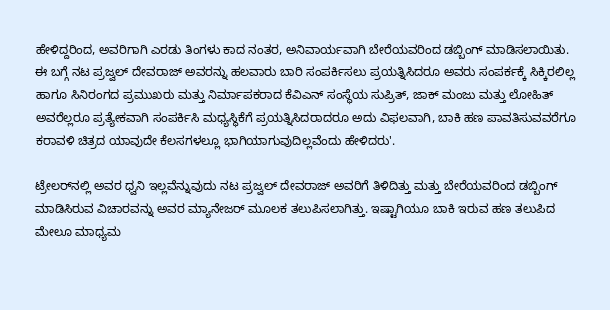ಹೇಳಿದ್ದರಿಂದ, ಅವರಿಗಾಗಿ ಎರಡು ತಿಂಗಳು ಕಾದ ನಂತರ, ಅನಿವಾರ್ಯವಾಗಿ ಬೇರೆಯವರಿಂದ ಡಬ್ಬಿಂಗ್ ಮಾಡಿಸಲಾಯಿತು. ಈ ಬಗ್ಗೆ ನಟ ಪ್ರಜ್ವಲ್ ದೇವರಾಜ್ ಅವರನ್ನು ಹಲವಾರು ಬಾರಿ ಸಂಪರ್ಕಿಸಲು ಪ್ರಯತ್ನಿಸಿದರೂ ಅವರು ಸಂಪರ್ಕಕ್ಕೆ ಸಿಕ್ಕಿರಲಿಲ್ಲ ಹಾಗೂ ಸಿನಿರಂಗದ ಪ್ರಮುಖರು ಮತ್ತು ನಿರ್ಮಾಪಕರಾದ ಕೆವಿಎನ್‌ ಸಂಸ್ಥೆಯ ಸುಪ್ರಿತ್‌, ಜಾಕ್ ಮಂಜು ಮತ್ತು ಲೋಹಿತ್ ಅವರೆಲ್ಲರೂ ಪ್ರತ್ಯೇಕವಾಗಿ ಸಂಪರ್ಕಿಸಿ ಮಧ್ಯಸ್ಥಿಕೆಗೆ ಪ್ರಯತ್ನಿಸಿದರಾದರೂ ಅದು ವಿಫಲವಾಗಿ, ಬಾಕಿ ಹಣ ಪಾವತಿಸುವವರೆಗೂ ಕರಾವಳಿ ಚಿತ್ರದ ಯಾವುದೇ ಕೆಲಸಗಳಲ್ಲೂ ಭಾಗಿಯಾಗುವುದಿಲ್ಲವೆಂದು ಹೇಳಿದರು'.

ಟ್ರೇಲರ್‌ನಲ್ಲಿ ಅವರ ಧ್ವನಿ ಇಲ್ಲವೆನ್ನುವುದು ನಟ ಪ್ರಜ್ವಲ್ ದೇವರಾಜ್ ಅವರಿಗೆ ತಿಳಿದಿತ್ತು ಮತ್ತು ಬೇರೆಯವರಿಂದ ಡಬ್ಬಿಂಗ್ ಮಾಡಿಸಿರುವ ವಿಚಾರವನ್ನು ಅವರ ಮ್ಯಾನೇಜರ್ ಮೂಲಕ ತಲುಪಿಸಲಾಗಿತ್ತು. ಇಷ್ಟಾಗಿಯೂ ಬಾಕಿ ಇರುವ ಹಣ ತಲುಪಿದ ಮೇಲೂ ಮಾಧ್ಯಮ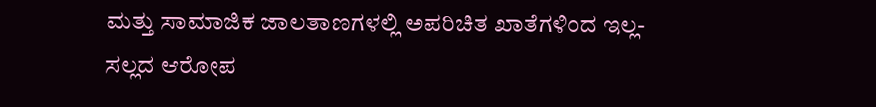ಮತ್ತು ಸಾಮಾಜಿಕ ಜಾಲತಾಣಗಳಲ್ಲಿ ಅಪರಿಚಿತ ಖಾತೆಗಳಿಂದ ಇಲ್ಲ-ಸಲ್ಲದ ಆರೋಪ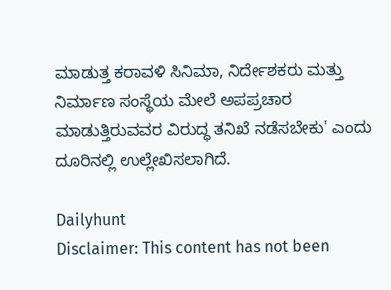ಮಾಡುತ್ತ ಕರಾವಳಿ ಸಿನಿಮಾ, ನಿರ್ದೇಶಕರು ಮತ್ತು ನಿರ್ಮಾಣ ಸಂಸ್ಥೆಯ ಮೇಲೆ ಅಪಪ್ರಚಾರ ಮಾಡುತ್ತಿರುವವರ ವಿರುದ್ಧ ತನಿಖೆ ನಡೆಸಬೇಕು' ಎಂದು ದೂರಿನಲ್ಲಿ ಉಲ್ಲೇಖಿಸಲಾಗಿದೆ.

Dailyhunt
Disclaimer: This content has not been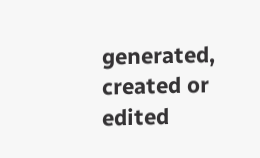generated, created or edited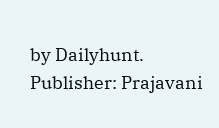by Dailyhunt. Publisher: Prajavani